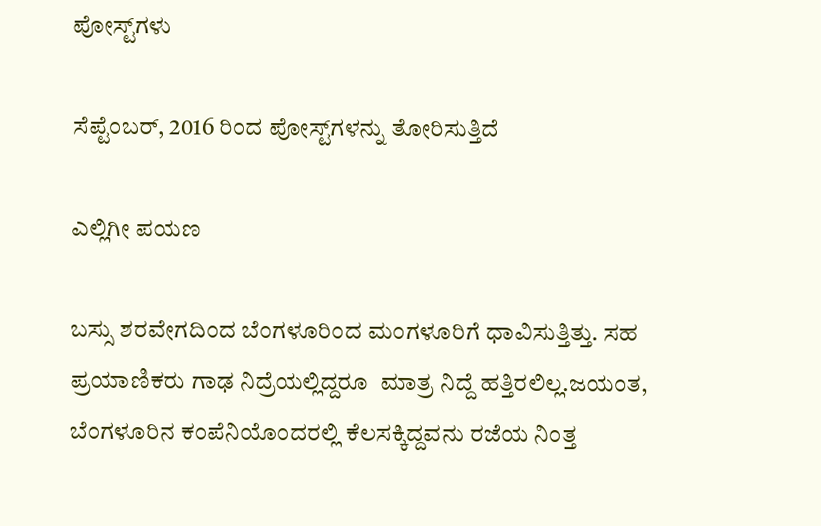ಪೋಸ್ಟ್‌ಗಳು

ಸೆಪ್ಟೆಂಬರ್, 2016 ರಿಂದ ಪೋಸ್ಟ್‌ಗಳನ್ನು ತೋರಿಸುತ್ತಿದೆ

ಎಲ್ಲಿಗೀ ಪಯಣ

ಬಸ್ಸು ಶರವೇಗದಿಂದ ಬೆಂಗಳೂರಿಂದ ಮಂಗಳೂರಿಗೆ ಧಾವಿಸುತ್ತಿತ್ತು. ಸಹ ಪ್ರಯಾಣಿಕರು ಗಾಢ ನಿದ್ರೆಯಲ್ಲಿದ್ದರೂ  ಮಾತ್ರ ನಿದ್ದೆ ಹತ್ತಿರಲಿಲ್ಲ.ಜಯಂತ, ಬೆಂಗಳೂರಿನ ಕಂಪೆನಿಯೊಂದರಲ್ಲಿ ಕೆಲಸಕ್ಕಿದ್ದವನು ರಜೆಯ ನಿಂತ್ತ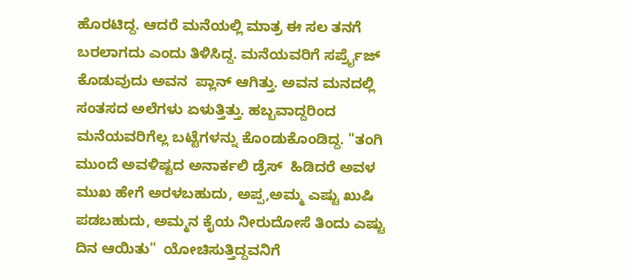ಹೊರಟಿದ್ದ. ಆದರೆ ಮನೆಯಲ್ಲಿ ಮಾತ್ರ ಈ ಸಲ ತನಗೆ ಬರಲಾಗದು ಎಂದು ತಿಳಿಸಿದ್ದ. ಮನೆಯವರಿಗೆ ಸರ್ಪ್ರೈಜ್ ಕೊಡುವುದು ಅವನ  ಪ್ಲಾನ್ ಆಗಿತ್ತು. ಅವನ ಮನದಲ್ಲಿ ಸಂತಸದ ಅಲೆಗಳು ಏಳುತ್ತಿತ್ತು. ಹಬ್ಬವಾದ್ದರಿಂದ ಮನೆಯವರಿಗೆಲ್ಲ ಬಟ್ಟೆಗಳನ್ನು ಕೊಂಡುಕೊಂಡಿದ್ದ. "ತಂಗಿ ಮುಂದೆ ಅವಳಿಷ್ಟದ ಅನಾರ್ಕಲಿ ಡ್ರೆಸ್  ಹಿಡಿದರೆ ಅವಳ ಮುಖ ಹೇಗೆ ಅರಳಬಹುದು, ಅಪ್ಪ,ಅಮ್ಮ ಎಷ್ಟು ಖುಷಿ ಪಡಬಹುದು, ಅಮ್ಮನ ಕೈಯ ನೀರುದೋಸೆ ತಿಂದು ಎಷ್ಟು ದಿನ ಆಯಿತು"  ಯೋಚಿಸುತ್ತಿದ್ದವನಿಗೆ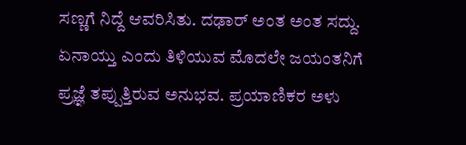ಸಣ್ಣಗೆ ನಿದ್ದೆ ಆವರಿಸಿತು. ದಢಾರ್ ಅಂತ ಅಂತ ಸದ್ದು. ಏನಾಯ್ತು ಎಂದು ತಿಳಿಯುವ ಮೊದಲೇ ಜಯಂತನಿಗೆ ಪ್ರಜ್ಞೆ ತಪ್ಪುತ್ತಿರುವ ಅನುಭವ. ಪ್ರಯಾಣಿಕರ ಅಳು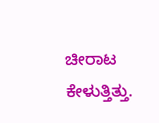ಚೀರಾಟ ಕೇಳುತ್ತಿತ್ತು.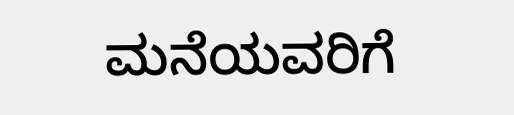ಮನೆಯವರಿಗೆ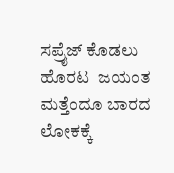ಸಪ್ರೈಜ್ ಕೊಡಲು ಹೊರಟ  ಜಯಂತ ಮತ್ತೆಂದೂ ಬಾರದ  ಲೋಕಕ್ಕೆ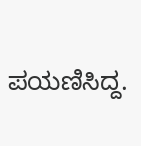ಪಯಣಿಸಿದ್ದ.